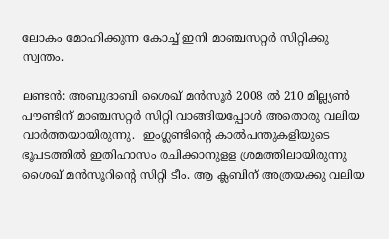ലോകം മോഹിക്കുന്ന കോച്ച് ഇനി മാഞ്ചസറ്റര്‍ സിറ്റിക്കു സ്വന്തം.

ലണ്ടന്‍: അബുദാബി ശൈഖ് മന്‍സൂര്‍ 2008 ല്‍ 210 മില്ല്യണ്‍ പൗണ്ടിന് മാഞ്ചസറ്റര്‍ സിറ്റി വാങ്ങിയപ്പോള്‍ അതൊരു വലിയ വാര്‍ത്തയായിരുന്നു.  ഇംഗ്ലണ്ടിന്റെ കാല്‍പന്തുകളിയുടെ ഭൂപടത്തില്‍ ഇതിഹാസം രചിക്കാനുളള ശ്രമത്തിലായിരുന്നു ശൈഖ് മന്‍സൂറിന്റെ സിറ്റി ടീം. ആ ക്ലബിന് അത്രയക്കു വലിയ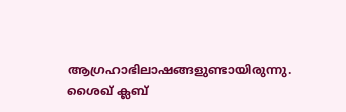ആഗ്രഹാഭിലാഷങ്ങളുണ്ടായിരുന്നു. ശൈഖ് ക്ലബ്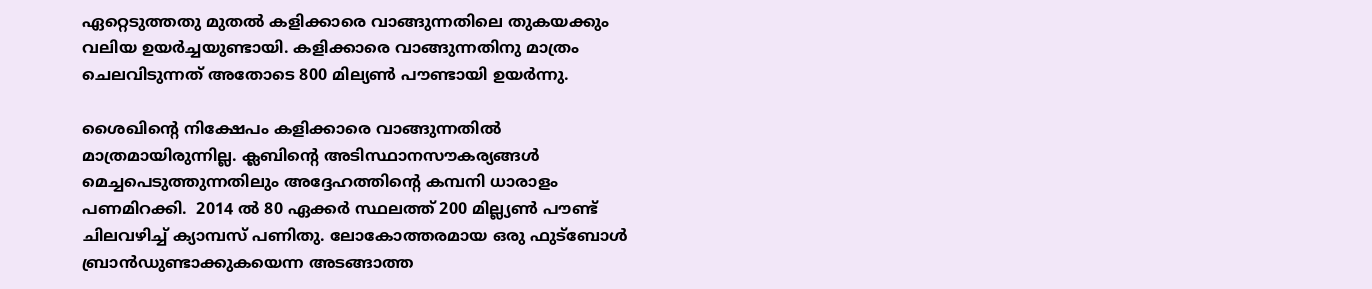ഏറ്റെടുത്തതു മുതല്‍ കളിക്കാരെ വാങ്ങുന്നതിലെ തുകയക്കും വലിയ ഉയര്‍ച്ചയുണ്ടായി. കളിക്കാരെ വാങ്ങുന്നതിനു മാത്രം ചെലവിടുന്നത് അതോടെ 800 മില്യണ്‍ പൗണ്ടായി ഉയര്‍ന്നു.

ശൈഖിന്റെ നിക്ഷേപം കളിക്കാരെ വാങ്ങുന്നതില്‍ മാത്രമായിരുന്നില്ല. ക്ലബിന്റെ അടിസ്ഥാനസൗകര്യങ്ങള്‍ മെച്ചപെടുത്തുന്നതിലും അദ്ദേഹത്തിന്റെ കമ്പനി ധാരാളം പണമിറക്കി.  2014 ല്‍ 80 ഏക്കര്‍ സ്ഥലത്ത് 200 മില്ല്യണ്‍ പൗണ്ട് ചിലവഴിച്ച് ക്യാമ്പസ് പണിതു. ലോകോത്തരമായ ഒരു ഫുട്‌ബോള്‍ ബ്രാന്‍ഡുണ്ടാക്കുകയെന്ന അടങ്ങാത്ത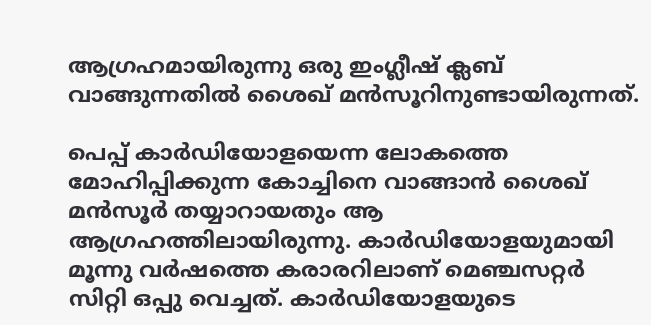ആഗ്രഹമായിരുന്നു ഒരു ഇംഗ്ലീഷ് ക്ലബ് വാങ്ങുന്നതില്‍ ശൈഖ് മന്‍സൂറിനുണ്ടായിരുന്നത്.

പെപ്പ് കാര്‍ഡിയോളയെന്ന ലോകത്തെ മോഹിപ്പിക്കുന്ന കോച്ചിനെ വാങ്ങാന്‍ ശൈഖ് മന്‍സൂര്‍ തയ്യാറായതും ആ ആഗ്രഹത്തിലായിരുന്നു. കാര്‍ഡിയോളയുമായി മൂന്നു വര്‍ഷത്തെ കരാരറിലാണ് മെഞ്ചസറ്റര്‍ സിറ്റി ഒപ്പു വെച്ചത്. കാര്‍ഡിയോളയുടെ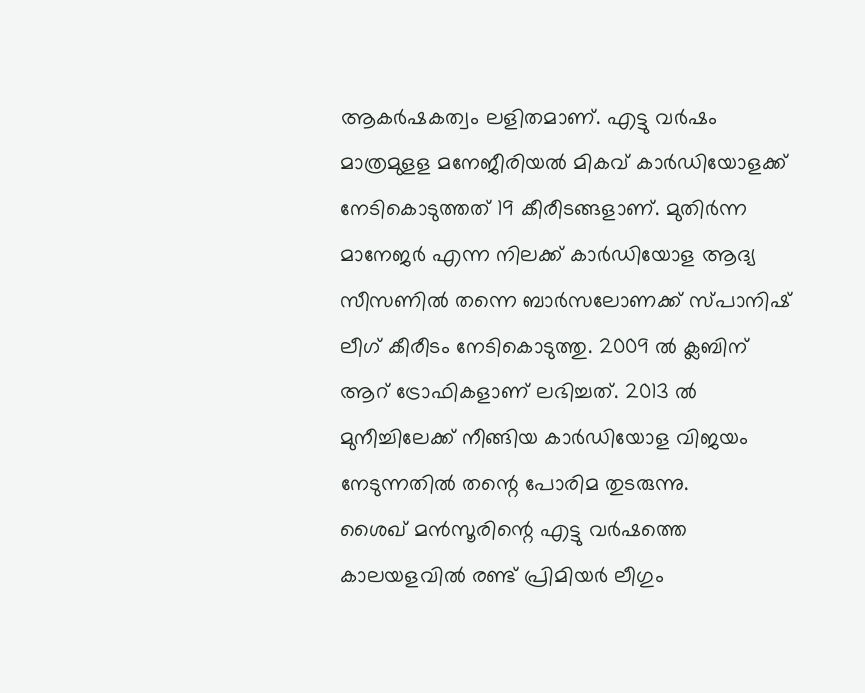ആകര്‍ഷകത്വം ലളിതമാണ്. എട്ടു വര്‍ഷം മാത്രമുളള മനേജീരിയല്‍ മികവ് കാര്‍ഡിയോളക്ക് നേടികൊടുത്തത് 19 കീരീടങ്ങളാണ്. മുതിര്‍ന്ന മാനേജര്‍ എന്ന നിലക്ക് കാര്‍ഡിയോള ആദ്യ സീസണില്‍ തന്നെ ബാര്‍സലോണക്ക് സ്പാനിഷ് ലീഗ് കീരീടം നേടികൊടുത്തു. 2009 ല്‍ ക്ലബിന് ആറ് ട്രോഫികളാണ് ലഭിച്ചത്. 2013 ല്‍ മുനീച്ചിലേക്ക് നീങ്ങിയ കാര്‍ഡിയോള വിജയം നേടുന്നതില്‍ തന്റെ പോരിമ തുടരുന്നു.
ശൈഖ് മന്‍സൂരിന്റെ എട്ടു വര്‍ഷത്തെ കാലയളവില്‍ രണ്ട് പ്രിമിയര്‍ ലീഗും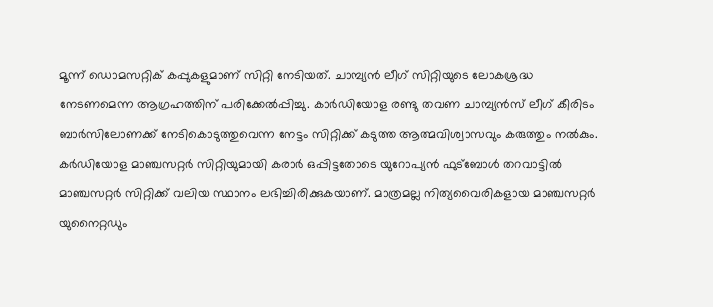മൂന്ന് ഡൊമസറ്റിക് കപ്പുകളുമാണ് സിറ്റി നേടിയത്. ചാമ്പ്യന്‍ ലീഗ് സിറ്റിയുടെ ലോകശ്രദ്ധ നേടണമെന്ന ആഗ്രഹത്തിന് പരിക്കേല്‍പ്പിച്ചു. കാര്‍ഡിയോള രണ്ടു തവണ ചാമ്പ്യന്‍സ് ലീഗ് കീരിടം ബാര്‍സിലോണക്ക് നേടികൊടുത്തുവെന്ന നേട്ടം സിറ്റിക്ക് കടുത്ത ആത്മവിശ്വാസവും കരുത്തും നല്‍കും.
കര്‍ഡിയോള മാഞ്ചസറ്റര്‍ സിറ്റിയുമായി കരാര്‍ ഒപ്പിട്ടതോടെ യുറോപ്യന്‍ ഫുട്‌ബോള്‍ തറവാട്ടില്‍ മാഞ്ചസറ്റര്‍ സിറ്റിക്ക് വലിയ സ്ഥാനം ലഭിച്ചിരിക്കുകയാണ്. മാത്രമല്ല നിത്യവൈരികളായ മാഞ്ചസറ്റര്‍ യുനൈറ്റഡും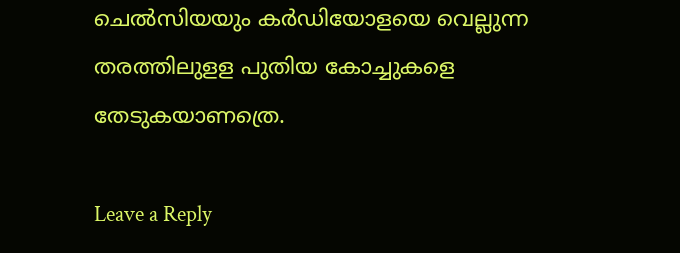ചെല്‍സിയയും കര്‍ഡിയോളയെ വെല്ലുന്ന തരത്തിലുളള പുതിയ കോച്ചുകളെ തേടുകയാണത്രെ.

Leave a Reply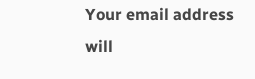Your email address will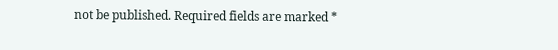not be published. Required fields are marked *